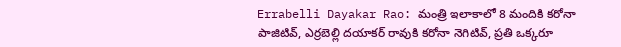Errabelli Dayakar Rao: మంత్రి ఇలాకాలో 8 మందికి కరోనా పాజిటివ్, ఎర్రబెల్లి దయాకర్ రావుకి కరోనా నెగిటివ్, ప్రతి ఒక్కరూ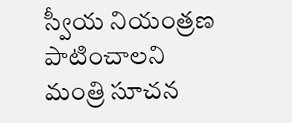స్వీయ నియంత్రణ పాటించాలని మంత్రి సూచన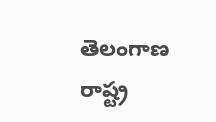తెలంగాణ రాష్ట్ర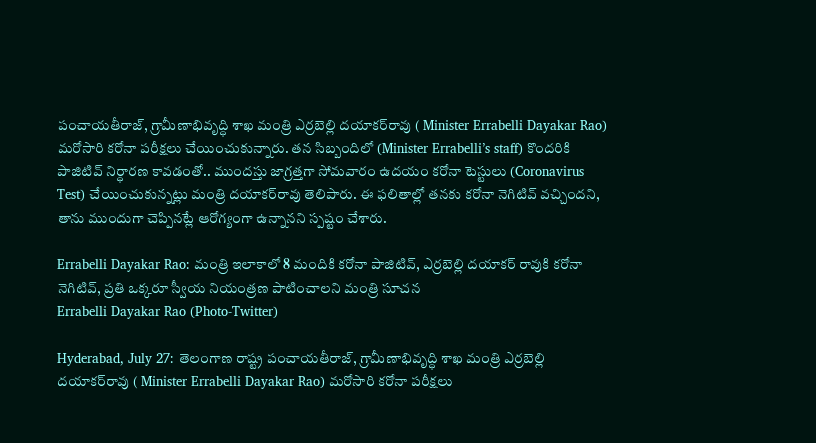పంచాయతీరాజ్‌, గ్రామీణాభివృద్ధి శాఖ మంత్రి ఎర్రబెల్లి దయాకర్‌రావు ( Minister Errabelli Dayakar Rao) మరోసారి కరోనా పరీక్షలు చేయించుకున్నారు. తన సిబ్బందిలో (Minister Errabelli’s staff) కొందరికి పాజిటివ్‌ నిర్ధారణ కావడంతో.. ముందస్తు జాగ్రత్తగా సోమవారం ఉదయం కరోనా టెస్టులు (Coronavirus Test) చేయించుకున్నట్లు మంత్రి దయాకర్‌రావు తెలిపారు. ఈ ఫలితాల్లో తనకు కరోనా నెగిటివ్‌ వచ్చిందని, తాను ముందుగా చెప్పినట్లే ఆరోగ్యంగా ఉన్నానని స్పష్టం చేశారు.

Errabelli Dayakar Rao: మంత్రి ఇలాకాలో 8 మందికి కరోనా పాజిటివ్, ఎర్రబెల్లి దయాకర్ రావుకి కరోనా నెగిటివ్, ప్రతి ఒక్కరూ స్వీయ నియంత్రణ పాటించాలని మంత్రి సూచన
Errabelli Dayakar Rao (Photo-Twitter)

Hyderabad, July 27: తెలంగాణ రాష్ట్ర పంచాయతీరాజ్‌, గ్రామీణాభివృద్ధి శాఖ మంత్రి ఎర్రబెల్లి దయాకర్‌రావు ( Minister Errabelli Dayakar Rao) మరోసారి కరోనా పరీక్షలు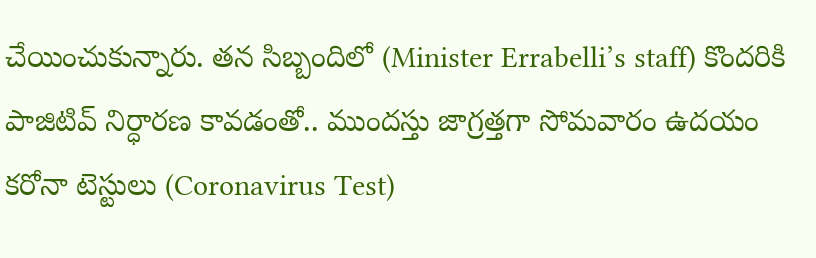చేయించుకున్నారు. తన సిబ్బందిలో (Minister Errabelli’s staff) కొందరికి పాజిటివ్‌ నిర్ధారణ కావడంతో.. ముందస్తు జాగ్రత్తగా సోమవారం ఉదయం కరోనా టెస్టులు (Coronavirus Test)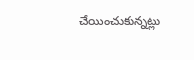చేయించుకున్నట్లు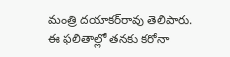మంత్రి దయాకర్‌రావు తెలిపారు. ఈ ఫలితాల్లో తనకు కరోనా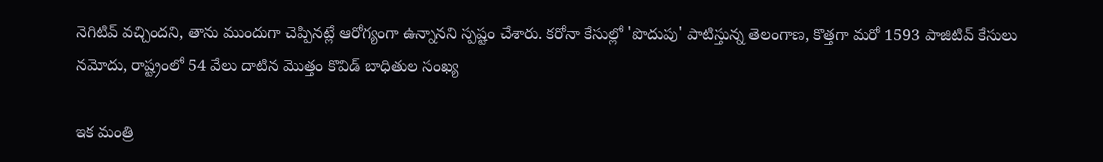నెగిటివ్‌ వచ్చిందని, తాను ముందుగా చెప్పినట్లే ఆరోగ్యంగా ఉన్నానని స్పష్టం చేశారు. కరోనా కేసుల్లో 'పొదుపు' పాటిస్తున్న తెలంగాణ, కొత్తగా మరో 1593 పాజిటివ్ కేసులు నమోదు, రాష్ట్రంలో 54 వేలు దాటిన మొత్తం కొవిడ్ బాధితుల సంఖ్య

ఇక మంత్రి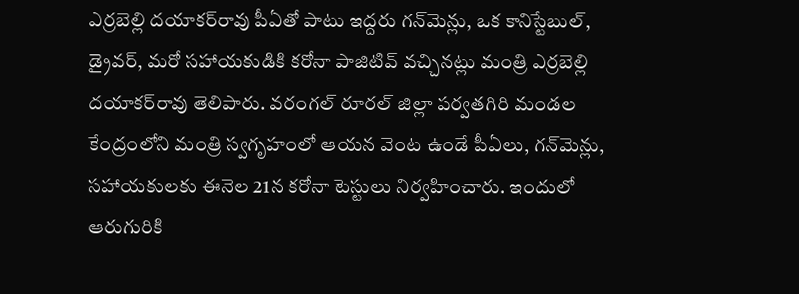ఎర్రబెల్లి దయాకర్‌రావు పీఏతో పాటు ఇద్దరు గన్‌మెన్లు, ఒక కానిస్టేబుల్, డ్రైవర్, మరో సహాయకుడికి కరోనా పాజిటివ్‌ వచ్చినట్లు మంత్రి ఎర్రబెల్లి దయాకర్‌రావు తెలిపారు. వరంగల్‌ రూరల్‌ జిల్లా పర్వతగిరి మండల కేంద్రంలోని మంత్రి స్వగృహంలో ఆయన వెంట ఉండే పీఏలు, గన్‌మెన్లు, సహాయకులకు ఈనెల 21న కరోనా టెస్టులు నిర్వహించారు. ఇందులో ఆరుగురికి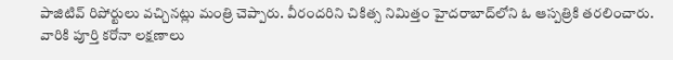పాజిటివ్‌ రిపోర్టులు వచ్చినట్లు మంత్రి చెప్పారు. వీరందరిని చికిత్స నిమిత్తం హైదరాబాద్‌లోని ఓ ఆస్పత్రికి తరలించారు. వారికి పూర్తి కరోనా లక్షణాలు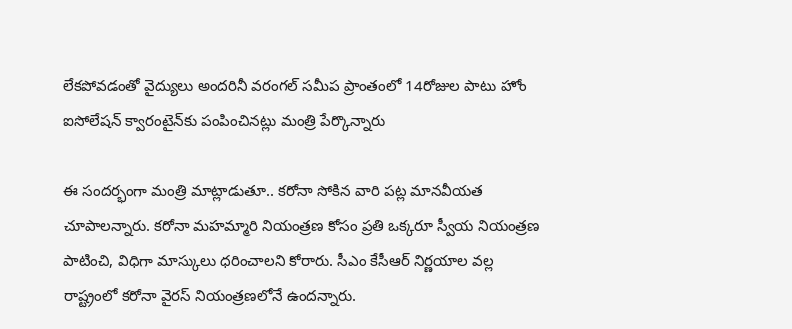లేకపోవడంతో వైద్యులు అందరినీ వరంగల్‌ సమీప ప్రాంతంలో 14రోజుల పాటు హోం ఐసోలేషన్‌ క్వారంటైన్‌కు పంపించినట్లు మంత్రి పేర్కొన్నారు

ఈ సందర్భంగా మంత్రి మాట్లాడుతూ.. కరోనా సోకిన వారి పట్ల మానవీయత చూపాలన్నారు. కరోనా మహమ్మారి నియంత్రణ కోసం ప్రతి ఒక్కరూ స్వీయ నియంత్రణ పాటించి, విధిగా మాస్కులు ధరించాలని కోరారు. సీఎం కేసీఆర్‌ నిర్ణయాల వల్ల రాష్ట్రంలో కరోనా వైరస్‌ నియంత్రణలోనే ఉందన్నారు.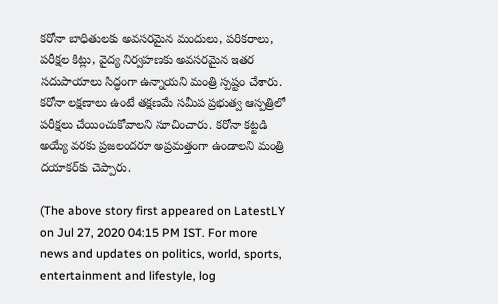కరోనా బాధితులకు అవసరమైన మందులు, పరికరాలు, పరీక్షల కిట్లు, వైద్య నిర్వహణకు అవసరమైన ఇతర సదుపాయాలు సిద్ధంగా ఉన్నాయని మంత్రి స్పష్టం చేశారు. కరోనా లక్షణాలు ఉంటే తక్షణమే సమీప ప్రభుత్వ ఆస్పత్రిలో పరీక్షలు చేయించుకోవాలని సూచించారు. కరోనా కట్టడి అయ్యే వరకు ప్రజలందరూ అప్రమత్తంగా ఉండాలని మంత్రి దయాకర్‌కు చెప్పారు.

(The above story first appeared on LatestLY on Jul 27, 2020 04:15 PM IST. For more news and updates on politics, world, sports, entertainment and lifestyle, log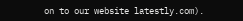on to our website latestly.com).